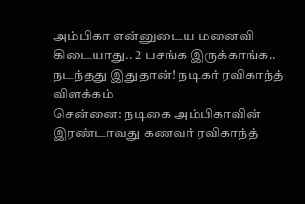அம்பிகா என்னுடைய மனைவி கிடையாது.. 2 பசங்க இருக்காங்க.. நடந்தது இதுதான்! நடிகர் ரவிகாந்த் விளக்கம்
சென்னை: நடிகை அம்பிகாவின் இரண்டாவது கணவர் ரவிகாந்த்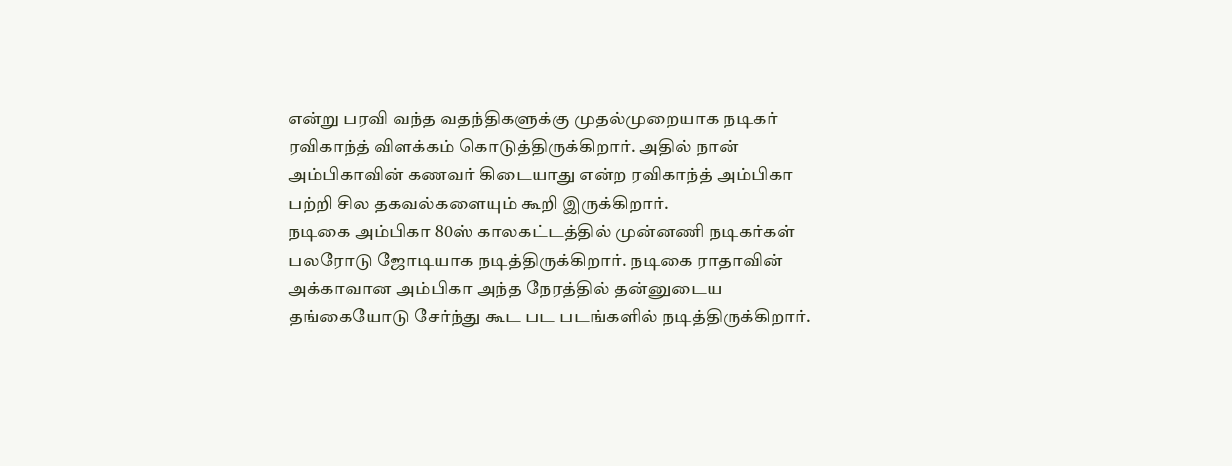என்று பரவி வந்த வதந்திகளுக்கு முதல்முறையாக நடிகர் ரவிகாந்த் விளக்கம் கொடுத்திருக்கிறார். அதில் நான் அம்பிகாவின் கணவர் கிடையாது என்ற ரவிகாந்த் அம்பிகா பற்றி சில தகவல்களையும் கூறி இருக்கிறார்.
நடிகை அம்பிகா 80ஸ் காலகட்டத்தில் முன்னணி நடிகர்கள் பலரோடு ஜோடியாக நடித்திருக்கிறார். நடிகை ராதாவின் அக்காவான அம்பிகா அந்த நேரத்தில் தன்னுடைய தங்கையோடு சேர்ந்து கூட பட படங்களில் நடித்திருக்கிறார்.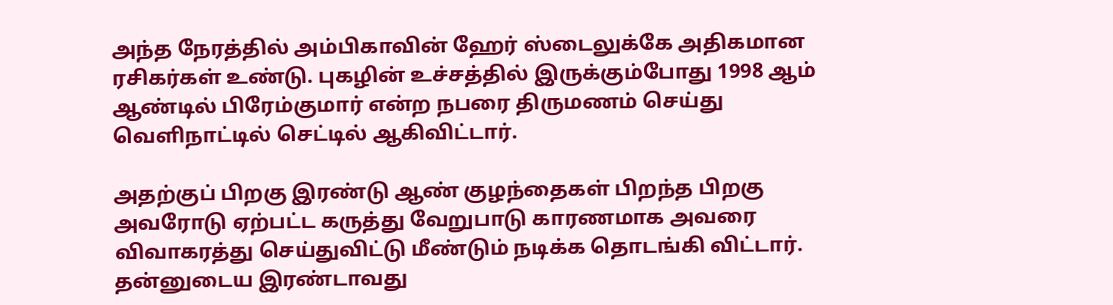அந்த நேரத்தில் அம்பிகாவின் ஹேர் ஸ்டைலுக்கே அதிகமான ரசிகர்கள் உண்டு. புகழின் உச்சத்தில் இருக்கும்போது 1998 ஆம் ஆண்டில் பிரேம்குமார் என்ற நபரை திருமணம் செய்து வெளிநாட்டில் செட்டில் ஆகிவிட்டார்.

அதற்குப் பிறகு இரண்டு ஆண் குழந்தைகள் பிறந்த பிறகு அவரோடு ஏற்பட்ட கருத்து வேறுபாடு காரணமாக அவரை விவாகரத்து செய்துவிட்டு மீண்டும் நடிக்க தொடங்கி விட்டார். தன்னுடைய இரண்டாவது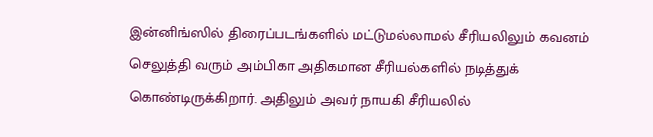இன்னிங்ஸில் திரைப்படங்களில் மட்டுமல்லாமல் சீரியலிலும் கவனம் செலுத்தி வரும் அம்பிகா அதிகமான சீரியல்களில் நடித்துக் கொண்டிருக்கிறார். அதிலும் அவர் நாயகி சீரியலில்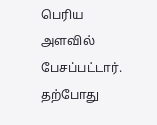பெரிய அளவில் பேசப்பட்டார்.
தற்போது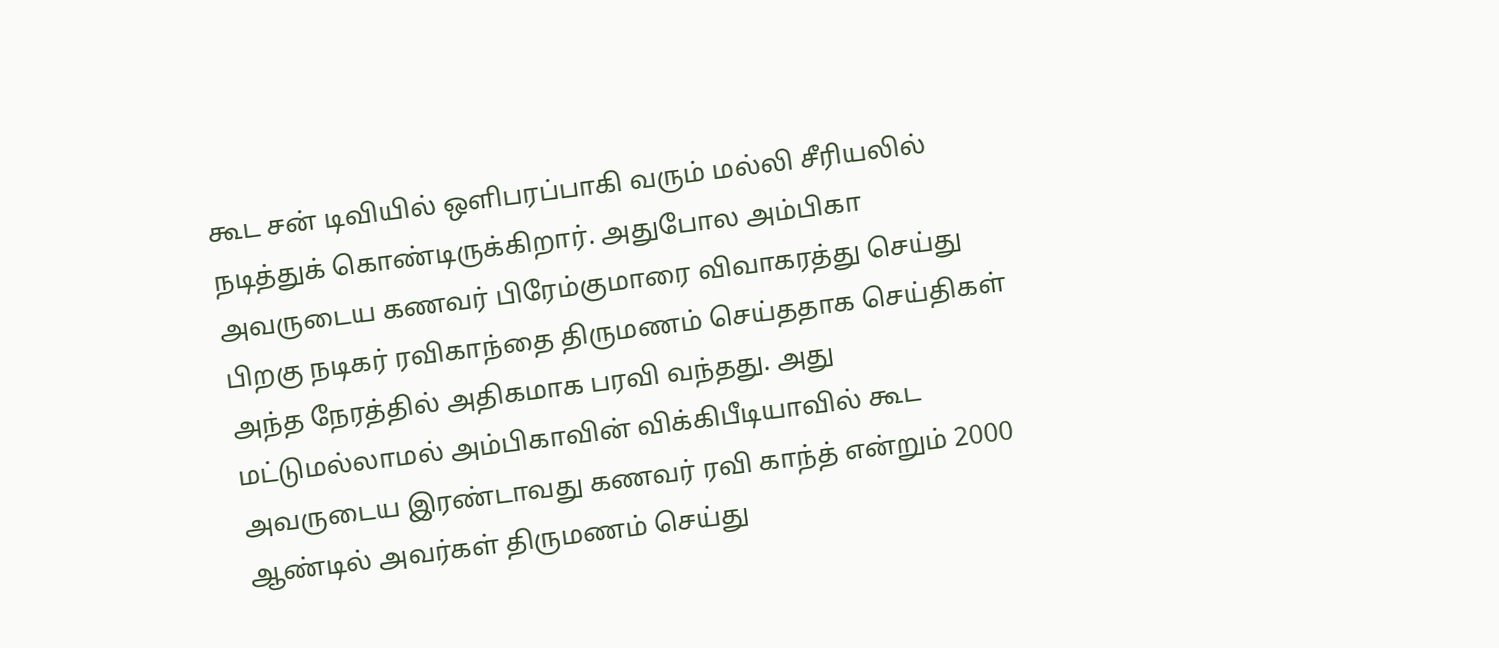கூட சன் டிவியில் ஒளிபரப்பாகி வரும் மல்லி சீரியலில் நடித்துக் கொண்டிருக்கிறார். அதுபோல அம்பிகா அவருடைய கணவர் பிரேம்குமாரை விவாகரத்து செய்து பிறகு நடிகர் ரவிகாந்தை திருமணம் செய்ததாக செய்திகள் அந்த நேரத்தில் அதிகமாக பரவி வந்தது. அது மட்டுமல்லாமல் அம்பிகாவின் விக்கிபீடியாவில் கூட அவருடைய இரண்டாவது கணவர் ரவி காந்த் என்றும் 2000 ஆண்டில் அவர்கள் திருமணம் செய்து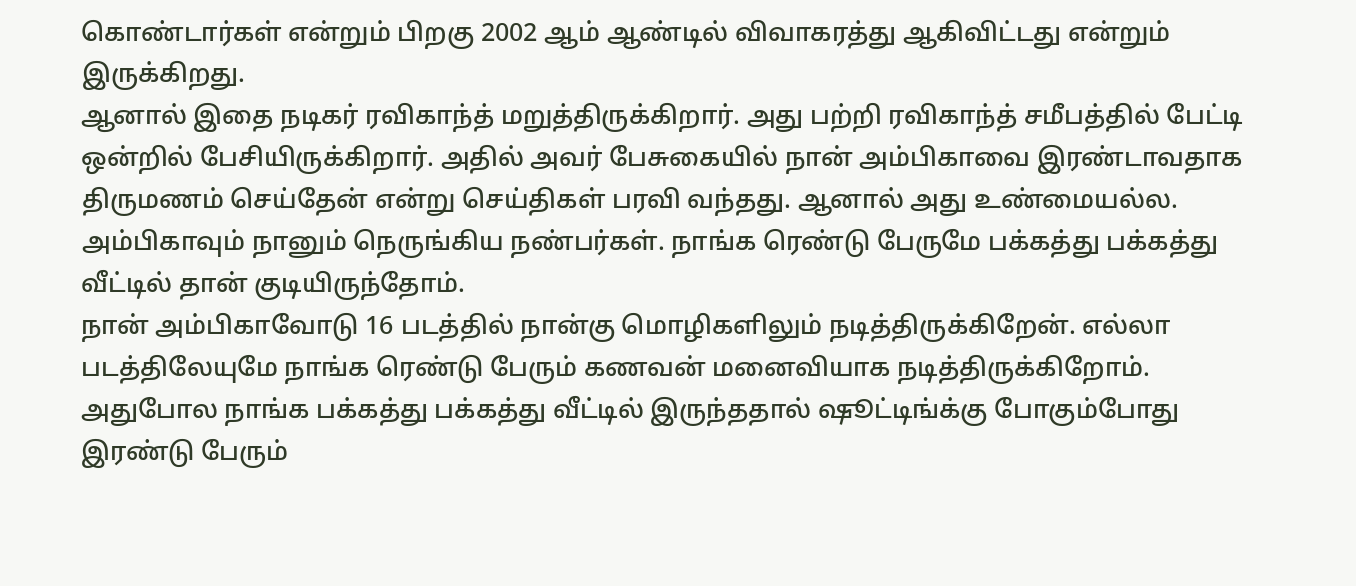கொண்டார்கள் என்றும் பிறகு 2002 ஆம் ஆண்டில் விவாகரத்து ஆகிவிட்டது என்றும் இருக்கிறது.
ஆனால் இதை நடிகர் ரவிகாந்த் மறுத்திருக்கிறார். அது பற்றி ரவிகாந்த் சமீபத்தில் பேட்டி ஒன்றில் பேசியிருக்கிறார். அதில் அவர் பேசுகையில் நான் அம்பிகாவை இரண்டாவதாக திருமணம் செய்தேன் என்று செய்திகள் பரவி வந்தது. ஆனால் அது உண்மையல்ல. அம்பிகாவும் நானும் நெருங்கிய நண்பர்கள். நாங்க ரெண்டு பேருமே பக்கத்து பக்கத்து வீட்டில் தான் குடியிருந்தோம்.
நான் அம்பிகாவோடு 16 படத்தில் நான்கு மொழிகளிலும் நடித்திருக்கிறேன். எல்லா படத்திலேயுமே நாங்க ரெண்டு பேரும் கணவன் மனைவியாக நடித்திருக்கிறோம். அதுபோல நாங்க பக்கத்து பக்கத்து வீட்டில் இருந்ததால் ஷூட்டிங்க்கு போகும்போது இரண்டு பேரும்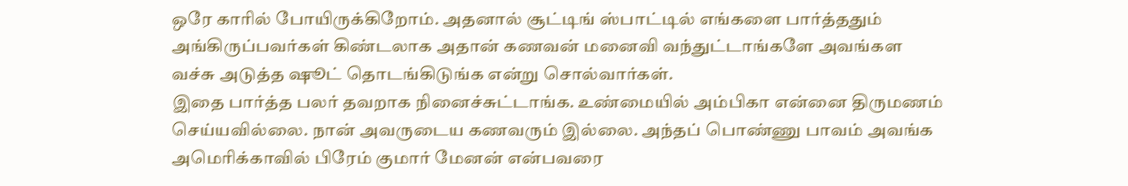ஒரே காரில் போயிருக்கிறோம். அதனால் சூட்டிங் ஸ்பாட்டில் எங்களை பார்த்ததும் அங்கிருப்பவர்கள் கிண்டலாக அதான் கணவன் மனைவி வந்துட்டாங்களே அவங்கள வச்சு அடுத்த ஷூட் தொடங்கிடுங்க என்று சொல்வார்கள்.
இதை பார்த்த பலர் தவறாக நினைச்சுட்டாங்க. உண்மையில் அம்பிகா என்னை திருமணம் செய்யவில்லை. நான் அவருடைய கணவரும் இல்லை. அந்தப் பொண்ணு பாவம் அவங்க அமெரிக்காவில் பிரேம் குமார் மேனன் என்பவரை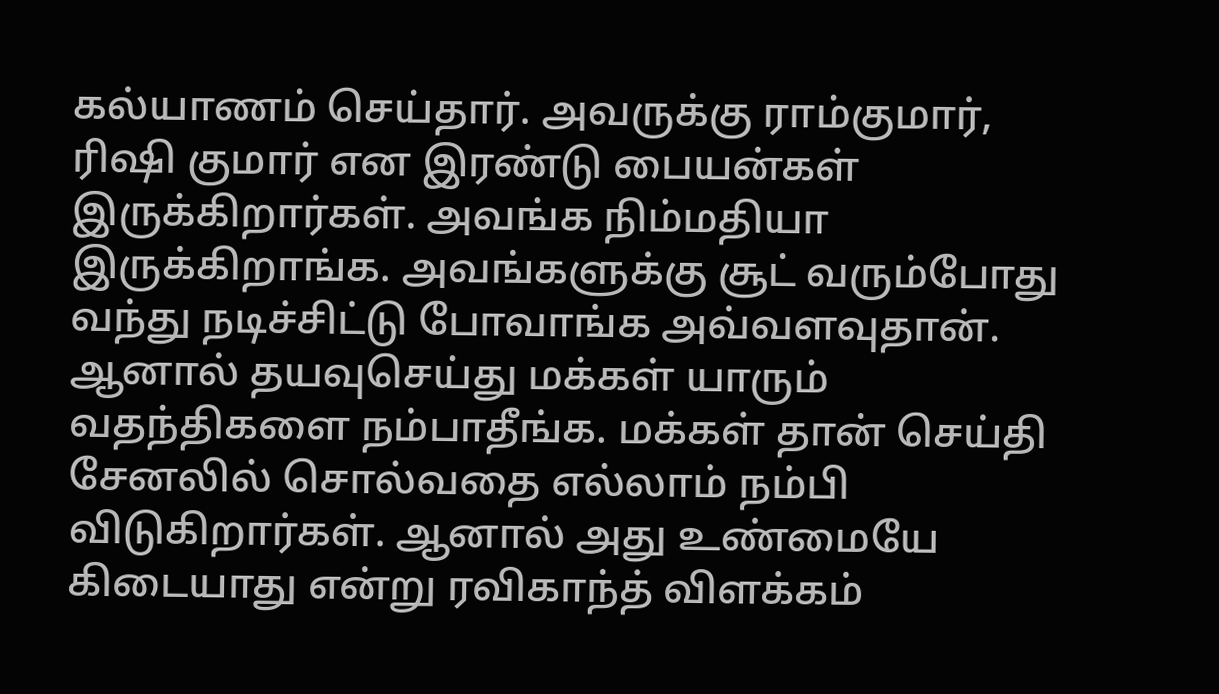கல்யாணம் செய்தார். அவருக்கு ராம்குமார், ரிஷி குமார் என இரண்டு பையன்கள் இருக்கிறார்கள். அவங்க நிம்மதியா இருக்கிறாங்க. அவங்களுக்கு சூட் வரும்போது வந்து நடிச்சிட்டு போவாங்க அவ்வளவுதான்.
ஆனால் தயவுசெய்து மக்கள் யாரும் வதந்திகளை நம்பாதீங்க. மக்கள் தான் செய்தி சேனலில் சொல்வதை எல்லாம் நம்பி விடுகிறார்கள். ஆனால் அது உண்மையே கிடையாது என்று ரவிகாந்த் விளக்கம்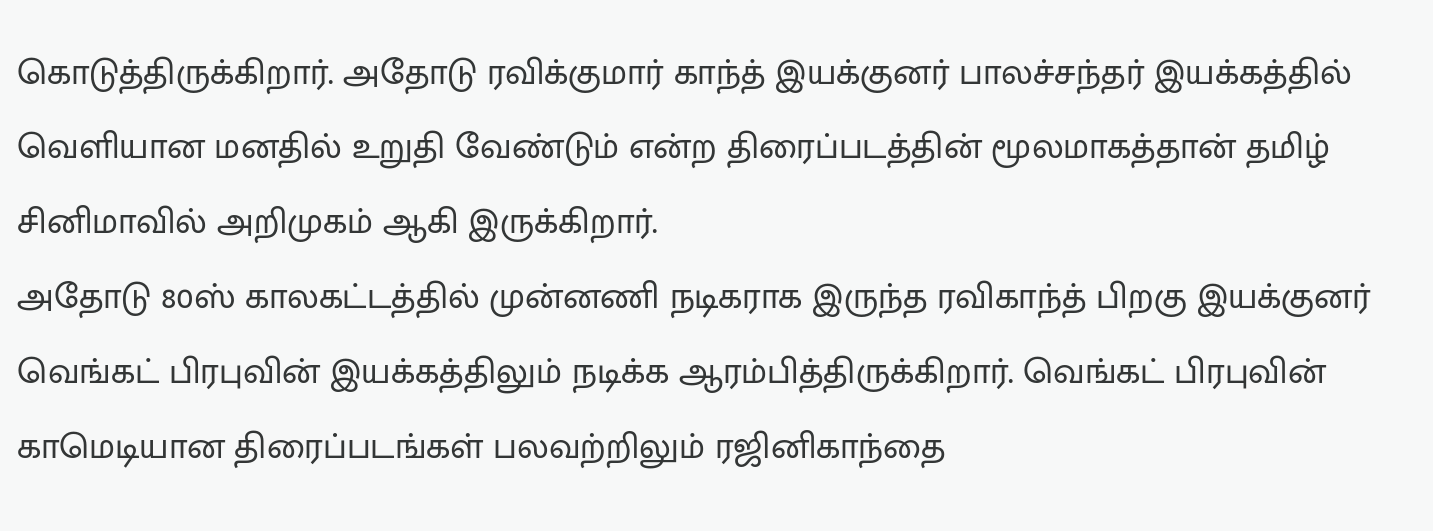கொடுத்திருக்கிறார். அதோடு ரவிக்குமார் காந்த் இயக்குனர் பாலச்சந்தர் இயக்கத்தில் வெளியான மனதில் உறுதி வேண்டும் என்ற திரைப்படத்தின் மூலமாகத்தான் தமிழ் சினிமாவில் அறிமுகம் ஆகி இருக்கிறார்.
அதோடு 80ஸ் காலகட்டத்தில் முன்னணி நடிகராக இருந்த ரவிகாந்த் பிறகு இயக்குனர் வெங்கட் பிரபுவின் இயக்கத்திலும் நடிக்க ஆரம்பித்திருக்கிறார். வெங்கட் பிரபுவின் காமெடியான திரைப்படங்கள் பலவற்றிலும் ரஜினிகாந்தை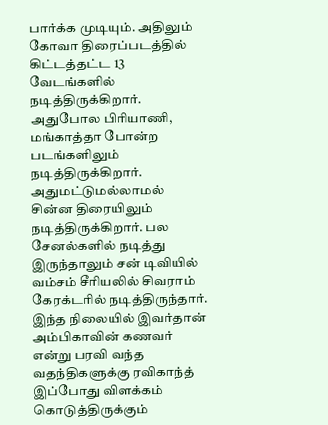பார்க்க முடியும். அதிலும் கோவா திரைப்படத்தில் கிட்டத்தட்ட 13 வேடங்களில் நடித்திருக்கிறார்.
அதுபோல பிரியாணி, மங்காத்தா போன்ற படங்களிலும் நடித்திருக்கிறார். அதுமட்டுமல்லாமல் சின்ன திரையிலும் நடித்திருக்கிறார். பல சேனல்களில் நடித்து இருந்தாலும் சன் டிவியில் வம்சம் சீரியலில் சிவராம் கேரக்டரில் நடித்திருந்தார். இந்த நிலையில் இவர்தான் அம்பிகாவின் கணவர் என்று பரவி வந்த வதந்திகளுக்கு ரவிகாந்த் இப்போது விளக்கம் கொடுத்திருக்கும்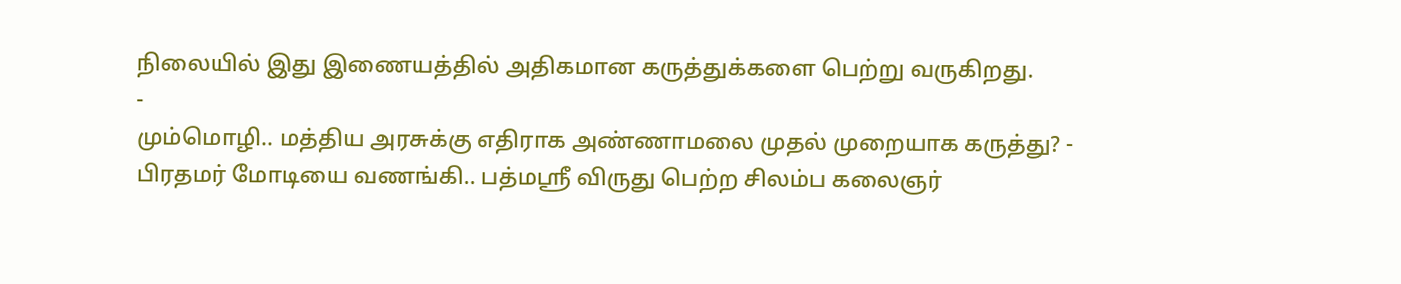நிலையில் இது இணையத்தில் அதிகமான கருத்துக்களை பெற்று வருகிறது.
-
மும்மொழி.. மத்திய அரசுக்கு எதிராக அண்ணாமலை முதல் முறையாக கருத்து? -
பிரதமர் மோடியை வணங்கி.. பத்மஸ்ரீ விருது பெற்ற சிலம்ப கலைஞர்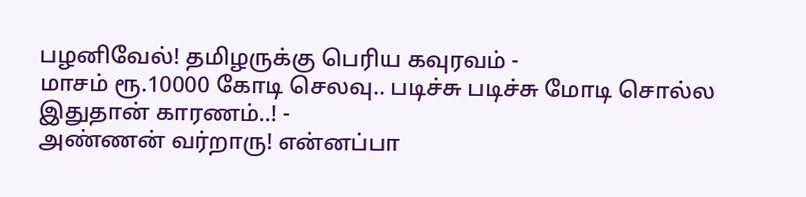பழனிவேல்! தமிழருக்கு பெரிய கவுரவம் -
மாசம் ரூ.10000 கோடி செலவு.. படிச்சு படிச்சு மோடி சொல்ல இதுதான் காரணம்..! -
அண்ணன் வர்றாரு! என்னப்பா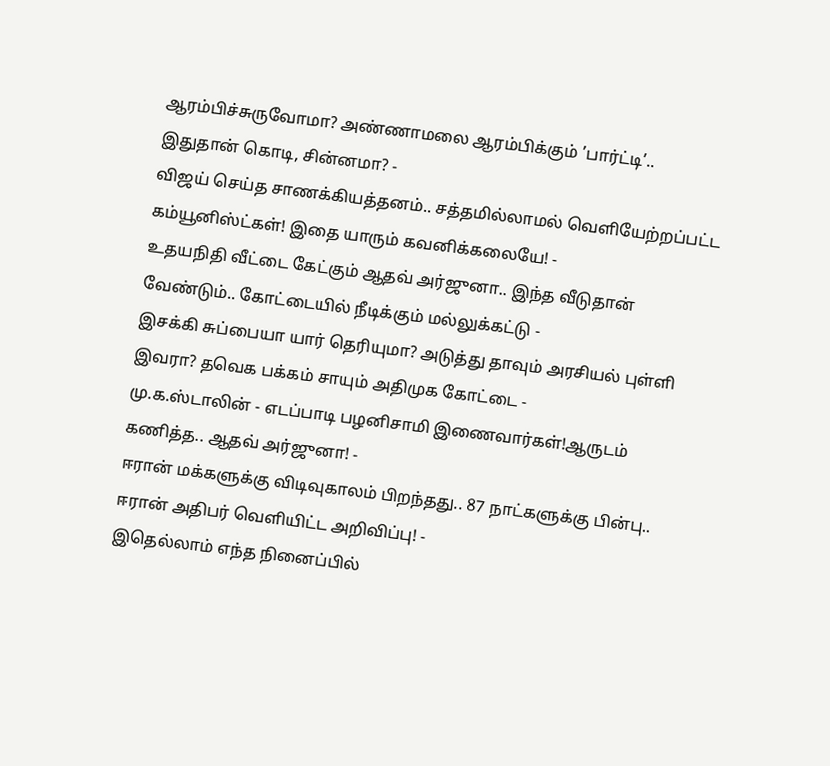ஆரம்பிச்சுருவோமா? அண்ணாமலை ஆரம்பிக்கும் ’பார்ட்டி’.. இதுதான் கொடி, சின்னமா? -
விஜய் செய்த சாணக்கியத்தனம்.. சத்தமில்லாமல் வெளியேற்றப்பட்ட கம்யூனிஸ்ட்கள்! இதை யாரும் கவனிக்கலையே! -
உதயநிதி வீட்டை கேட்கும் ஆதவ் அர்ஜுனா.. இந்த வீடுதான் வேண்டும்.. கோட்டையில் நீடிக்கும் மல்லுக்கட்டு -
இசக்கி சுப்பையா யார் தெரியுமா? அடுத்து தாவும் அரசியல் புள்ளி இவரா? தவெக பக்கம் சாயும் அதிமுக கோட்டை -
மு.க.ஸ்டாலின் - எடப்பாடி பழனிசாமி இணைவார்கள்!ஆருடம் கணித்த.. ஆதவ் அர்ஜுனா! -
ஈரான் மக்களுக்கு விடிவுகாலம் பிறந்தது.. 87 நாட்களுக்கு பின்பு.. ஈரான் அதிபர் வெளியிட்ட அறிவிப்பு! -
இதெல்லாம் எந்த நினைப்பில்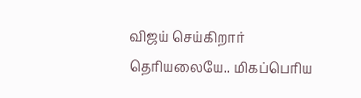விஜய் செய்கிறார் தெரியலையே.. மிகப்பெரிய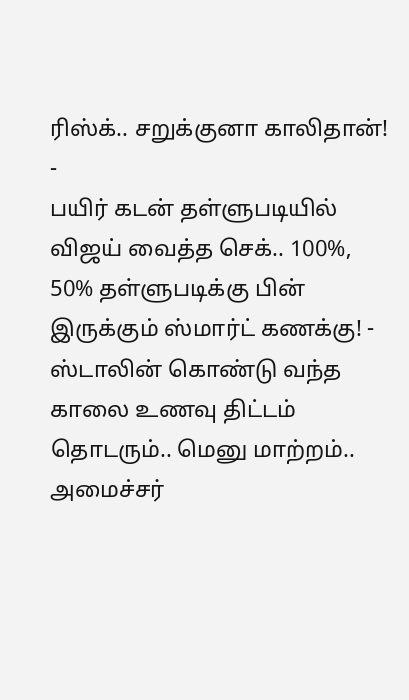ரிஸ்க்.. சறுக்குனா காலிதான்! -
பயிர் கடன் தள்ளுபடியில் விஜய் வைத்த செக்.. 100%, 50% தள்ளுபடிக்கு பின் இருக்கும் ஸ்மார்ட் கணக்கு! -
ஸ்டாலின் கொண்டு வந்த காலை உணவு திட்டம் தொடரும்.. மெனு மாற்றம்.. அமைச்சர்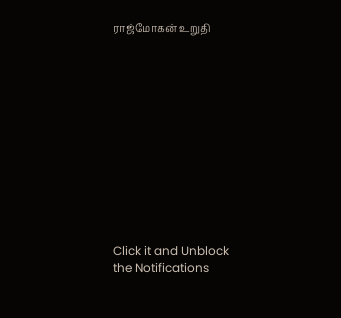ராஜ்மோகன் உறுதி












Click it and Unblock the Notifications